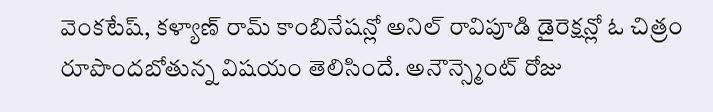వెంకటేష్, కళ్యాణ్ రామ్ కాంబినేషన్లో అనిల్ రావిపూడి డైరెక్షన్లో ఓ చిత్రం రూపొందబోతున్న విషయం తెలిసిందే. అనౌన్స్మెంట్ రోజు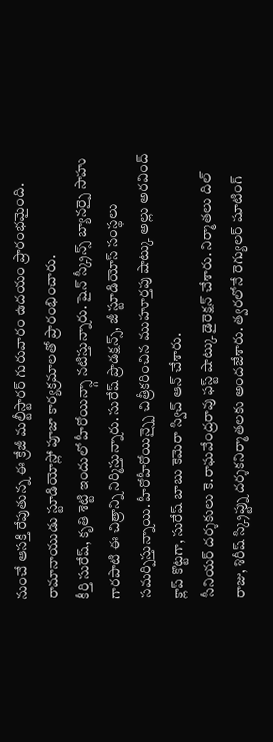నుంచే ఆసక్తి రేపుతున్న ఈ క్రేజీ మల్టీస్టారర్ గురువారం ఉదయం ప్రారంభమైంది. రామానాయుడు స్టూడియోస్లో పూజా కార్యక్రమాలతో ప్రారంభించారు.
కీర్తి సురేష్, కృతి శెట్టి ఇందులో హీరోయిన్స్గా నటిస్తున్నారు. షైన్ స్క్రీన్స్ బ్యానర్పై సాహు గారపాటి ఈ చిత్రాన్ని నిర్మిస్తున్నారు. సురేష్ ప్రొడక్షన్స్, జీ స్టూడియోస్ సంస్థలు సమర్పిస్తున్నాయి. హీరోహీరోయిన్స్పై చిత్రీకరించిన ముహూర్తపు షాట్కు అల్లు అరవింద్ క్లాప్ కొట్టగా, సురేష్ బాబు కెమెరా స్విచ్ ఆన్ చేశారు.
సీనియర్ దర్శకులు కె.రాఘవేంద్రరావు ఫస్ట్ షాట్కు డైరెక్షన్ చేశారు. నిర్మాతలు దిల్ రాజు, శిరీష్ స్క్రిప్ట్ను దర్శకనిర్మాతలకు అందజేశారు. త్వరలోనే రెగ్యులర్ షూటింగ్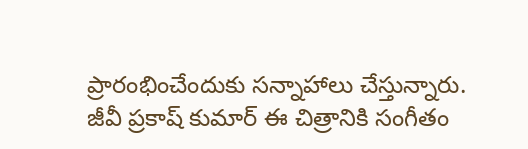ప్రారంభించేందుకు సన్నాహాలు చేస్తున్నారు. జీవీ ప్రకాష్ కుమార్ ఈ చిత్రానికి సంగీతం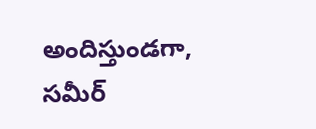అందిస్తుండగా, సమీర్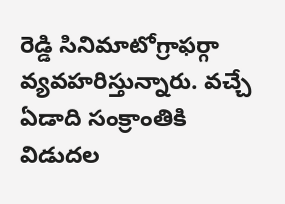రెడ్డి సినిమాటోగ్రాఫర్గా వ్యవహరిస్తున్నారు. వచ్చే ఏడాది సంక్రాంతికి విడుదల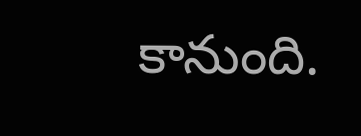కానుంది.